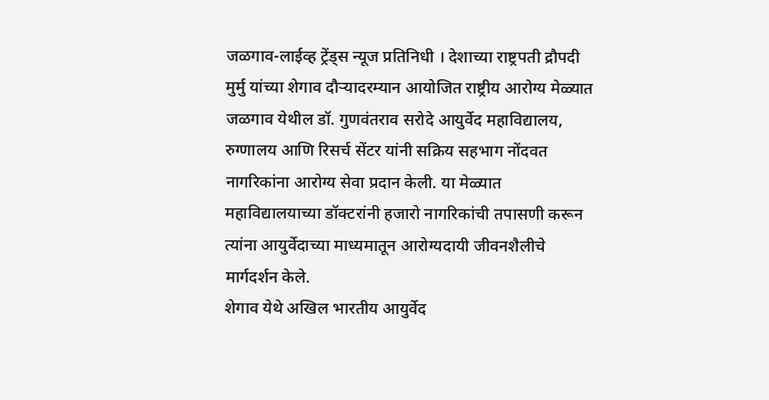जळगाव-लाईव्ह ट्रेंड्स न्यूज प्रतिनिधी । देशाच्या राष्ट्रपती द्रौपदी मुर्मु यांच्या शेगाव दौऱ्यादरम्यान आयोजित राष्ट्रीय आरोग्य मेळ्यात जळगाव येथील डॉ. गुणवंतराव सरोदे आयुर्वेद महाविद्यालय, रुग्णालय आणि रिसर्च सेंटर यांनी सक्रिय सहभाग नोंदवत नागरिकांना आरोग्य सेवा प्रदान केली. या मेळ्यात महाविद्यालयाच्या डॉक्टरांनी हजारो नागरिकांची तपासणी करून त्यांना आयुर्वेदाच्या माध्यमातून आरोग्यदायी जीवनशैलीचे मार्गदर्शन केले.
शेगाव येथे अखिल भारतीय आयुर्वेद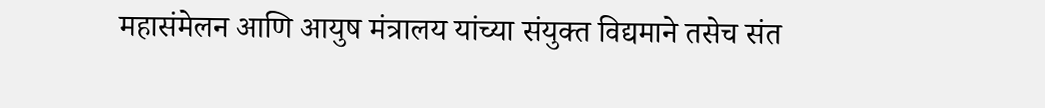महासंमेलन आणि आयुष मंत्रालय यांच्या संयुक्त विद्यमाने तसेच संत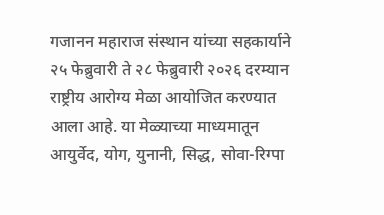गजानन महाराज संस्थान यांच्या सहकार्याने २५ फेब्रुवारी ते २८ फेब्रुवारी २०२६ दरम्यान राष्ट्रीय आरोग्य मेळा आयोजित करण्यात आला आहे. या मेळ्याच्या माध्यमातून आयुर्वेद, योग, युनानी, सिद्ध, सोवा-रिग्पा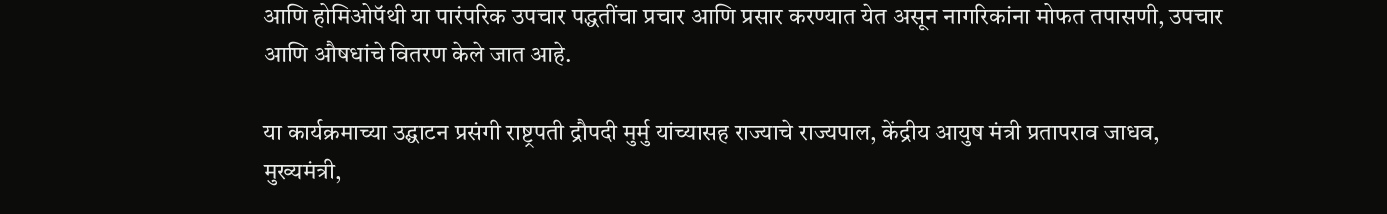आणि होमिओपॅथी या पारंपरिक उपचार पद्धतींचा प्रचार आणि प्रसार करण्यात येत असून नागरिकांना मोफत तपासणी, उपचार आणि औषधांचे वितरण केले जात आहे.

या कार्यक्रमाच्या उद्घाटन प्रसंगी राष्ट्रपती द्रौपदी मुर्मु यांच्यासह राज्याचे राज्यपाल, केंद्रीय आयुष मंत्री प्रतापराव जाधव, मुख्यमंत्री,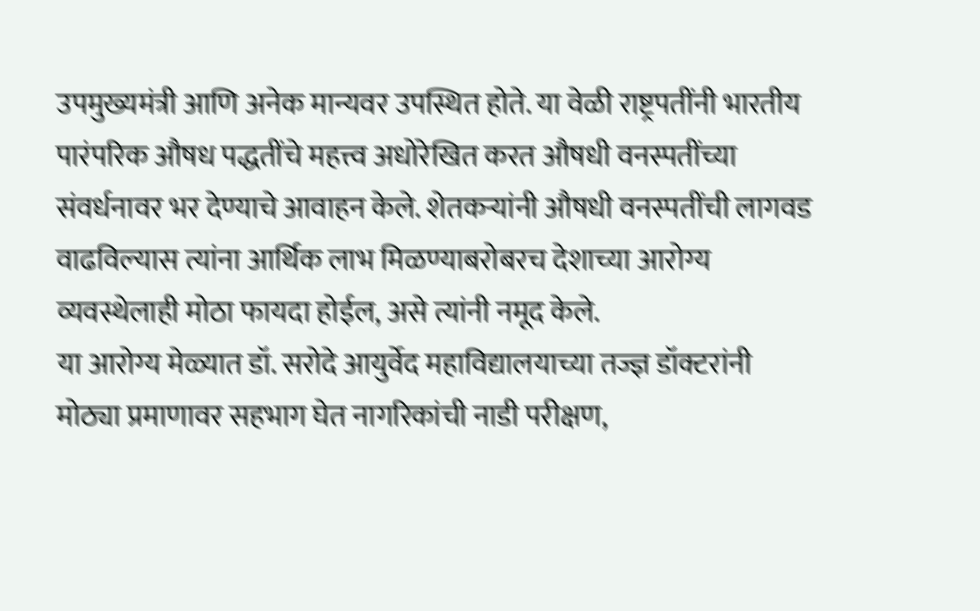उपमुख्यमंत्री आणि अनेक मान्यवर उपस्थित होते. या वेळी राष्ट्रपतींनी भारतीय पारंपरिक औषध पद्धतींचे महत्त्व अधोरेखित करत औषधी वनस्पतींच्या संवर्धनावर भर देण्याचे आवाहन केले. शेतकऱ्यांनी औषधी वनस्पतींची लागवड वाढविल्यास त्यांना आर्थिक लाभ मिळण्याबरोबरच देशाच्या आरोग्य व्यवस्थेलाही मोठा फायदा होईल, असे त्यांनी नमूद केले.
या आरोग्य मेळ्यात डॉ. सरोदे आयुर्वेद महाविद्यालयाच्या तज्ज्ञ डॉक्टरांनी मोठ्या प्रमाणावर सहभाग घेत नागरिकांची नाडी परीक्षण,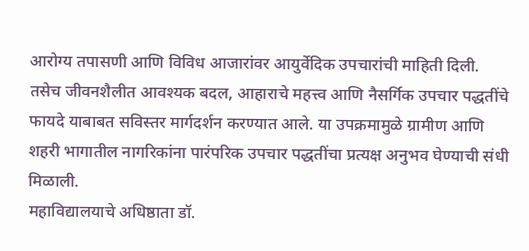आरोग्य तपासणी आणि विविध आजारांवर आयुर्वेदिक उपचारांची माहिती दिली. तसेच जीवनशैलीत आवश्यक बदल, आहाराचे महत्त्व आणि नैसर्गिक उपचार पद्धतींचे फायदे याबाबत सविस्तर मार्गदर्शन करण्यात आले. या उपक्रमामुळे ग्रामीण आणि शहरी भागातील नागरिकांना पारंपरिक उपचार पद्धतींचा प्रत्यक्ष अनुभव घेण्याची संधी मिळाली.
महाविद्यालयाचे अधिष्ठाता डॉ.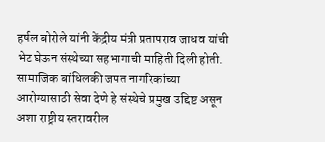हर्षल बोरोले यांनी केंद्रीय मंत्री प्रतापराव जाधव यांची भेट घेऊन संस्थेच्या सहभागाची माहिती दिली होती. सामाजिक बांधिलकी जपत नागरिकांच्या आरोग्यासाठी सेवा देणे हे संस्थेचे प्रमुख उद्दिष्ट असून अशा राष्ट्रीय स्तरावरील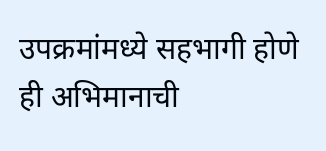उपक्रमांमध्ये सहभागी होणे ही अभिमानाची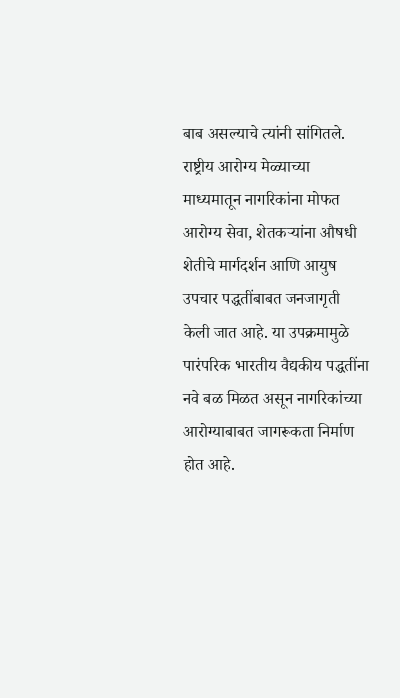बाब असल्याचे त्यांनी सांगितले.
राष्ट्रीय आरोग्य मेळ्याच्या माध्यमातून नागरिकांना मोफत आरोग्य सेवा, शेतकऱ्यांना औषधी शेतीचे मार्गदर्शन आणि आयुष उपचार पद्धतींबाबत जनजागृती केली जात आहे. या उपक्रमामुळे पारंपरिक भारतीय वैद्यकीय पद्धतींना नवे बळ मिळत असून नागरिकांच्या आरोग्याबाबत जागरूकता निर्माण होत आहे.